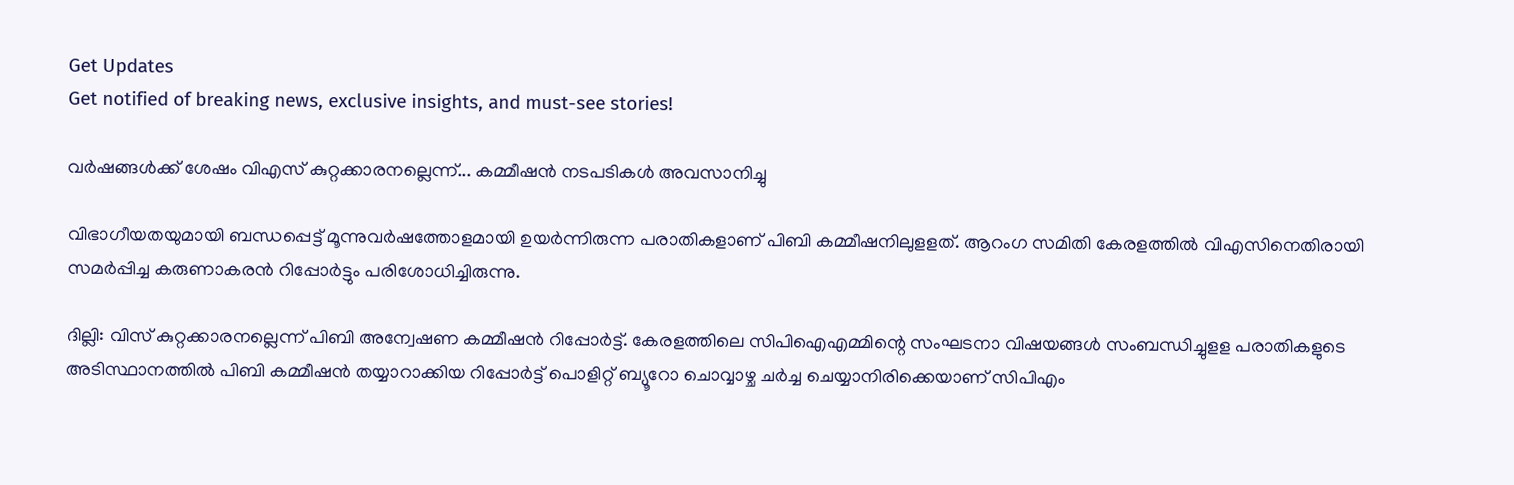Get Updates
Get notified of breaking news, exclusive insights, and must-see stories!

വര്‍ഷങ്ങള്‍ക്ക് ശേഷം വിഎസ് കുറ്റക്കാരനല്ലെന്ന്... കമ്മീഷന്‍ നടപടികള്‍ അവസാനിച്ചു

വിഭാഗീയതയുമായി ബന്ധപ്പെട്ട് മൂന്നുവര്‍ഷത്തോളമായി ഉയര്‍ന്നിരുന്ന പരാതികളാണ് പിബി കമ്മീഷനിലുളളത്. ആറംഗ സമിതി കേരളത്തില്‍ വിഎസിനെതിരായി സമര്‍പ്പിച്ച കരുണാകരന്‍ റിപ്പോര്‍ട്ടും പരിശോധിച്ചിരുന്നു.

ദില്ലി: വിസ് കുറ്റക്കാരനല്ലെന്ന് പിബി അന്വേഷണ കമ്മീഷന്‍ റിപ്പോര്‍ട്ട്. കേരളത്തിലെ സിപിഐഎമ്മിന്റെ സംഘടനാ വിഷയങ്ങള്‍ സംബന്ധിച്ചുളള പരാതികളുടെ അടിസ്ഥാനത്തില്‍ പിബി കമ്മീഷന്‍ തയ്യാറാക്കിയ റിപ്പോര്‍ട്ട് പൊളിറ്റ് ബ്യൂറോ ചൊവ്വാഴ്ച ചര്‍ച്ച ചെയ്യാനിരിക്കെയാണ് സിപിഎം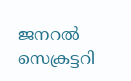ജനറല്‍ സെക്രട്ടറി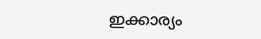ഇക്കാര്യം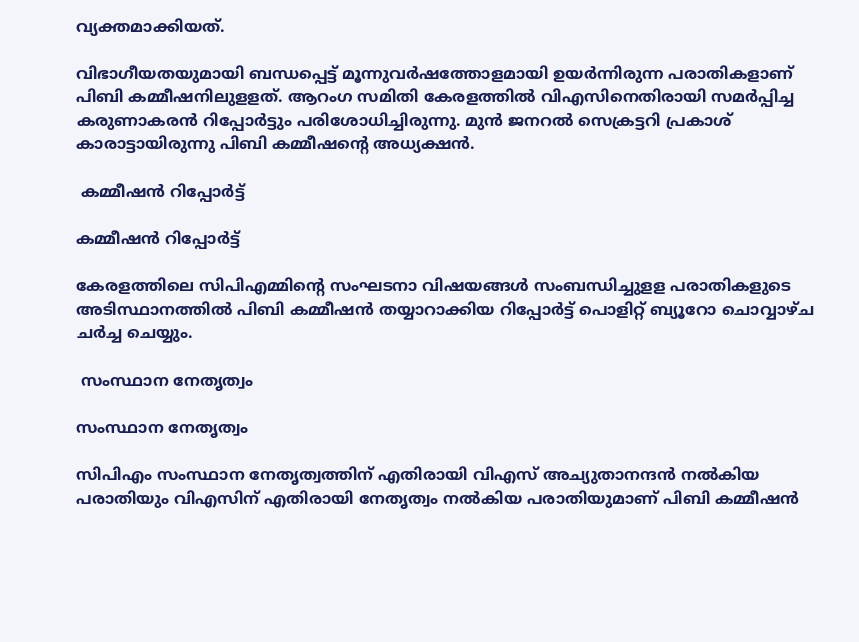വ്യക്തമാക്കിയത്.

വിഭാഗീയതയുമായി ബന്ധപ്പെട്ട് മൂന്നുവര്‍ഷത്തോളമായി ഉയര്‍ന്നിരുന്ന പരാതികളാണ് പിബി കമ്മീഷനിലുളളത്. ആറംഗ സമിതി കേരളത്തില്‍ വിഎസിനെതിരായി സമര്‍പ്പിച്ച കരുണാകരന്‍ റിപ്പോര്‍ട്ടും പരിശോധിച്ചിരുന്നു. മുന്‍ ജനറല്‍ സെക്രട്ടറി പ്രകാശ് കാരാട്ടായിരുന്നു പിബി കമ്മീഷന്റെ അധ്യക്ഷന്‍.

 കമ്മീഷന്‍ റിപ്പോര്‍ട്ട്

കമ്മീഷന്‍ റിപ്പോര്‍ട്ട്

കേരളത്തിലെ സിപിഎമ്മിന്റെ സംഘടനാ വിഷയങ്ങള്‍ സംബന്ധിച്ചുളള പരാതികളുടെ അടിസ്ഥാനത്തില്‍ പിബി കമ്മീഷന്‍ തയ്യാറാക്കിയ റിപ്പോര്‍ട്ട് പൊളിറ്റ് ബ്യൂറോ ചൊവ്വാഴ്ച ചര്‍ച്ച ചെയ്യും.

 സംസ്ഥാന നേതൃത്വം

സംസ്ഥാന നേതൃത്വം

സിപിഎം സംസ്ഥാന നേതൃത്വത്തിന് എതിരായി വിഎസ് അച്യുതാനന്ദന്‍ നല്‍കിയ പരാതിയും വിഎസിന് എതിരായി നേതൃത്വം നല്‍കിയ പരാതിയുമാണ് പിബി കമ്മീഷന്‍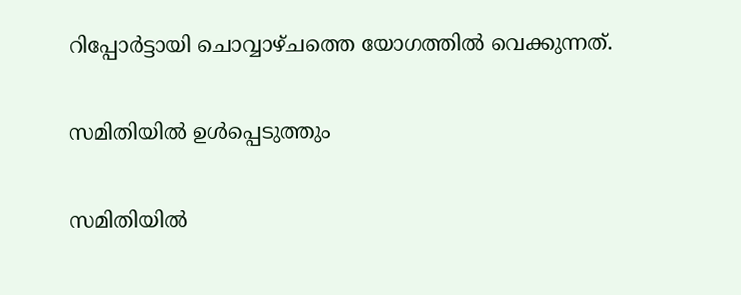റിപ്പോര്‍ട്ടായി ചൊവ്വാഴ്ചത്തെ യോഗത്തില്‍ വെക്കുന്നത്.

സമിതിയില്‍ ഉള്‍പ്പെടുത്തും

സമിതിയില്‍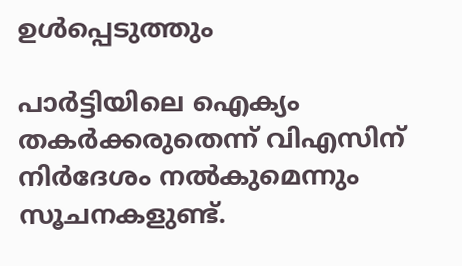ഉള്‍പ്പെടുത്തും

പാര്‍ട്ടിയിലെ ഐക്യം തകര്‍ക്കരുതെന്ന് വിഎസിന് നിര്‍ദേശം നല്‍കുമെന്നും സൂചനകളുണ്ട്.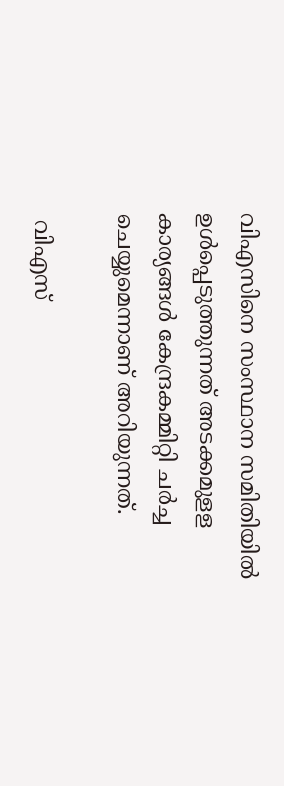വിഎസിനെ സംസ്ഥാന സമിതിയില്‍ ഉള്‍പ്പെടുത്തുന്നത് അടക്കമുളള കാര്യങ്ങള്‍ കേന്ദ്രകമ്മിറ്റി ചര്‍ച്ച ചെയ്യുമെന്നാണ് അറിയുന്നത്.

 വിഎസ്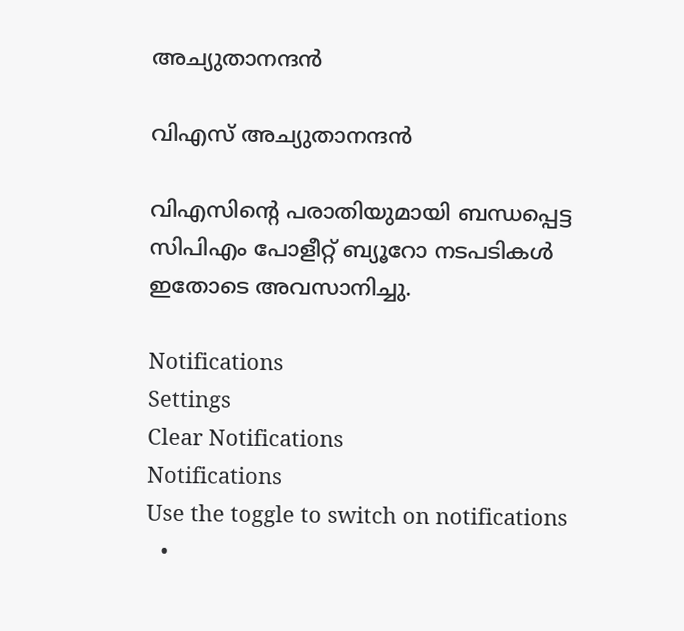അച്യുതാനന്ദന്‍

വിഎസ് അച്യുതാനന്ദന്‍

വിഎസിന്റെ പരാതിയുമായി ബന്ധപ്പെട്ട സിപിഎം പോളീറ്റ് ബ്യൂറോ നടപടികള്‍ ഇതോടെ അവസാനിച്ചു.

Notifications
Settings
Clear Notifications
Notifications
Use the toggle to switch on notifications
  •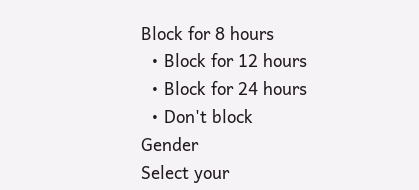Block for 8 hours
  • Block for 12 hours
  • Block for 24 hours
  • Don't block
Gender
Select your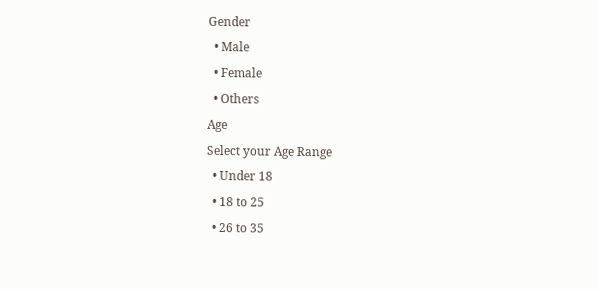Gender
  • Male
  • Female
  • Others
Age
Select your Age Range
  • Under 18
  • 18 to 25
  • 26 to 35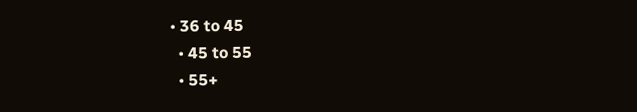• 36 to 45
  • 45 to 55
  • 55+